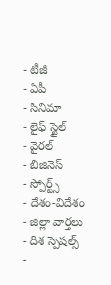- టీజీ
- ఏపీ
- సినిమా
- లైఫ్ స్టైల్
- వైరల్
- బిజినెస్
- స్పోర్ట్స్
- దేశం-విదేశం
- జిల్లా వార్తలు
- దిశ స్పెషల్స్
-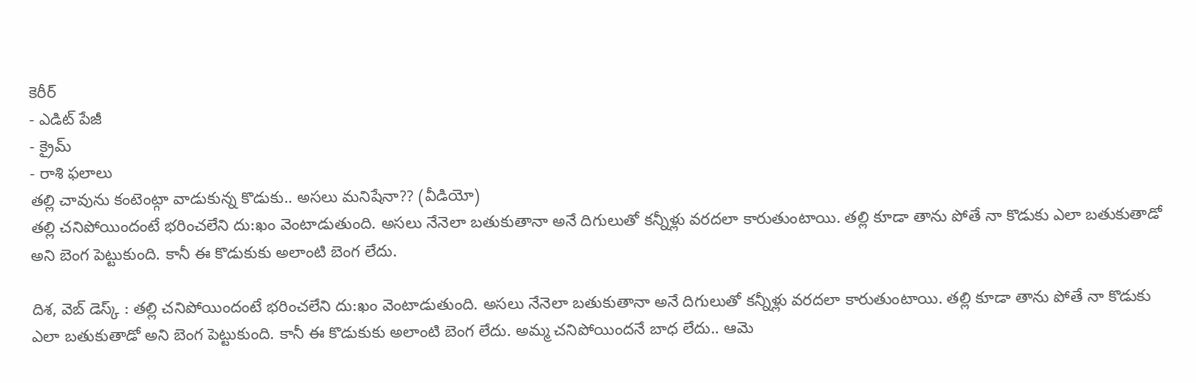కెరీర్
- ఎడిట్ పేజీ
- క్రైమ్
- రాశి ఫలాలు
తల్లి చావును కంటెంట్గా వాడుకున్న కొడుకు.. అసలు మనిషేనా?? (వీడియో)
తల్లి చనిపోయిందంటే భరించలేని దు:ఖం వెంటాడుతుంది. అసలు నేనెలా బతుకుతానా అనే దిగులుతో కన్నీళ్లు వరదలా కారుతుంటాయి. తల్లి కూడా తాను పోతే నా కొడుకు ఎలా బతుకుతాడో అని బెంగ పెట్టుకుంది. కానీ ఈ కొడుకుకు అలాంటి బెంగ లేదు.

దిశ, వెబ్ డెస్క్ : తల్లి చనిపోయిందంటే భరించలేని దు:ఖం వెంటాడుతుంది. అసలు నేనెలా బతుకుతానా అనే దిగులుతో కన్నీళ్లు వరదలా కారుతుంటాయి. తల్లి కూడా తాను పోతే నా కొడుకు ఎలా బతుకుతాడో అని బెంగ పెట్టుకుంది. కానీ ఈ కొడుకుకు అలాంటి బెంగ లేదు. అమ్మ చనిపోయిందనే బాధ లేదు.. ఆమె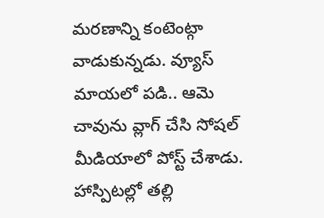మరణాన్ని కంటెంట్గా వాడుకున్నడు. వ్యూస్ మాయలో పడి.. ఆమె చావును వ్లాగ్ చేసి సోషల్ మీడియాలో పోస్ట్ చేశాడు. హాస్పిటల్లో తల్లి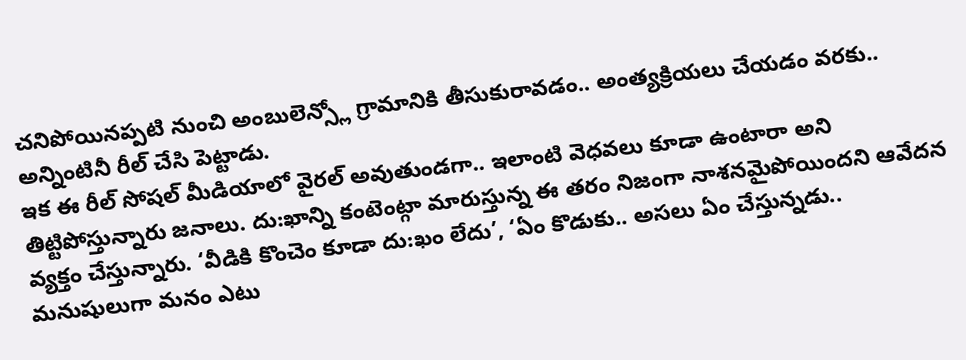చనిపోయినప్పటి నుంచి అంబులెన్స్లో గ్రామానికి తీసుకురావడం.. అంత్యక్రియలు చేయడం వరకు.. అన్నింటినీ రీల్ చేసి పెట్టాడు.
ఇక ఈ రీల్ సోషల్ మీడియాలో వైరల్ అవుతుండగా.. ఇలాంటి వెధవలు కూడా ఉంటారా అని తిట్టిపోస్తున్నారు జనాలు. దు:ఖాన్ని కంటెంట్గా మారుస్తున్న ఈ తరం నిజంగా నాశనమైపోయిందని ఆవేదన వ్యక్తం చేస్తున్నారు. ‘వీడికి కొంచెం కూడా దు:ఖం లేదు’, ‘ఏం కొడుకు.. అసలు ఏం చేస్తున్నడు.. మనుషులుగా మనం ఎటు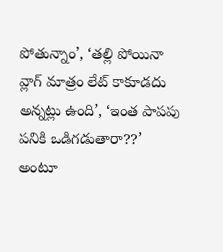పోతున్నాం’, ‘తల్లి పోయినా వ్లాగ్ మాత్రం లేట్ కాకూడదు అన్నట్లు ఉంది’, ‘ఇంత పాపపు పనికి ఒడిగడుతారా??’ అంటూ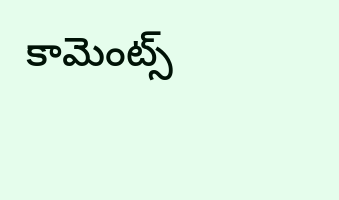కామెంట్స్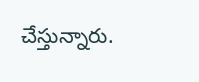చేస్తున్నారు.